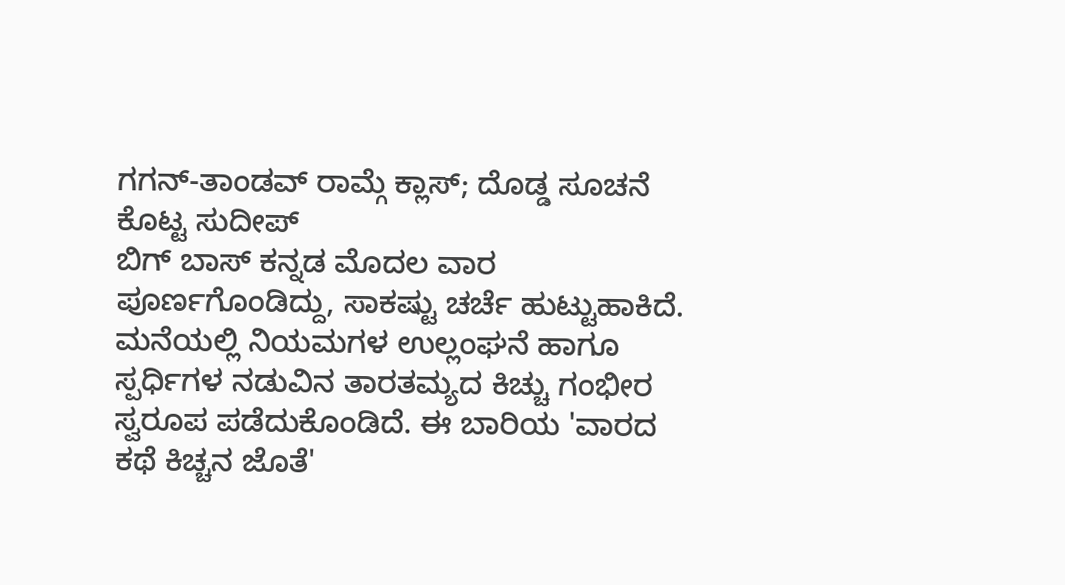ಗಗನ್-ತಾಂಡವ್ ರಾಮ್ಗೆ ಕ್ಲಾಸ್; ದೊಡ್ಡ ಸೂಚನೆ ಕೊಟ್ಟ ಸುದೀಪ್
ಬಿಗ್ ಬಾಸ್ ಕನ್ನಡ ಮೊದಲ ವಾರ ಪೂರ್ಣಗೊಂಡಿದ್ದು, ಸಾಕಷ್ಟು ಚರ್ಚೆ ಹುಟ್ಟುಹಾಕಿದೆ. ಮನೆಯಲ್ಲಿ ನಿಯಮಗಳ ಉಲ್ಲಂಘನೆ ಹಾಗೂ ಸ್ಪರ್ಧಿಗಳ ನಡುವಿನ ತಾರತಮ್ಯದ ಕಿಚ್ಚು ಗಂಭೀರ ಸ್ವರೂಪ ಪಡೆದುಕೊಂಡಿದೆ. ಈ ಬಾರಿಯ 'ವಾರದ ಕಥೆ ಕಿಚ್ಚನ ಜೊತೆ'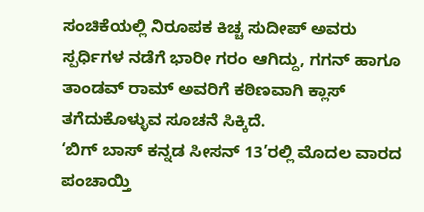ಸಂಚಿಕೆಯಲ್ಲಿ ನಿರೂಪಕ ಕಿಚ್ಚ ಸುದೀಪ್ ಅವರು ಸ್ಪರ್ಧಿಗಳ ನಡೆಗೆ ಭಾರೀ ಗರಂ ಆಗಿದ್ದು, ಗಗನ್ ಹಾಗೂ ತಾಂಡವ್ ರಾಮ್ ಅವರಿಗೆ ಕಠಿಣವಾಗಿ ಕ್ಲಾಸ್ ತಗೆದುಕೊಳ್ಳುವ ಸೂಚನೆ ಸಿಕ್ಕಿದೆ.
‘ಬಿಗ್ ಬಾಸ್ ಕನ್ನಡ ಸೀಸನ್ 13’ರಲ್ಲಿ ಮೊದಲ ವಾರದ ಪಂಚಾಯ್ತಿ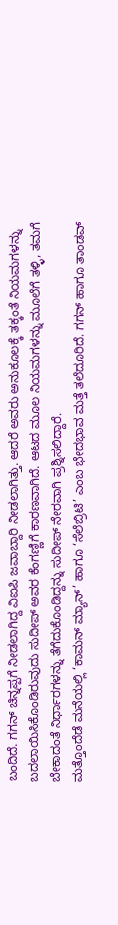ಬಂದಿದೆ. ಗಗನ್ ಚಿನ್ನಪ್ಪಗೆ ನೀಡಲಾಗಿದ್ದ ವಿಐಪಿ ಜವಾಬ್ದಾರಿ ನೀಡಲಾಗಿತ್ತು. ಆದರೆ ಅವರು ಅನುಕೂಲಕ್ಕೆ ತಕ್ಕಂತೆ ನಿಯಮಗಳನ್ನು ಬದಲಾಯಿಸಿಕೊಂಡಿರುವುದು ಸುದೀಪ್ ಅವರ ಕೆಂಗಣ್ಣಿಗೆ ಕಾರಣವಾಗಿದೆ. ಆಟದ ಮೂಲ ನಿಯಮಗಳನ್ನು ಮೂಲೆಗೆ ತಳ್ಳಿ, ತಮಗೆ ಬೇಕಾದಂತೆ ನಿರ್ಧಾರಗಳನ್ನು ತೆಗೆದುಕೊಂಡಿದ್ದನ್ನು ಸುದೀಪ್ ನೇರವಾಗಿ ಪ್ರಶ್ನಿಸಲಿದ್ದಾರೆ.
ಮತ್ತೊಂದೆಡೆ ಮನೆಯಲ್ಲಿ ‘ಕಾಮನ್ ಮ್ಯಾನ್’ ಹಾಗೂ ‘ಸೆಲೆಬ್ರಿಟಿ’ ಎಂಬ ಭೇದಭಾವ ಮತ್ತೆ ತಲೆದೂರಿದೆ. ಗಗನ್ ಹಾಗೂ ತಾಂಡವ್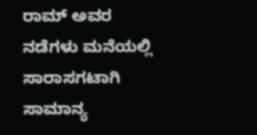ರಾಮ್ ಅವರ ನಡೆಗಳು ಮನೆಯಲ್ಲಿ ಸಾರಾಸಗಟಾಗಿ ಸಾಮಾನ್ಯ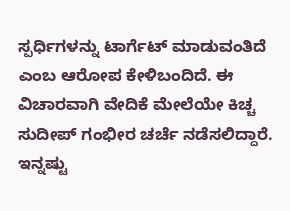ಸ್ಪರ್ಧಿಗಳನ್ನು ಟಾರ್ಗೆಟ್ ಮಾಡುವಂತಿದೆ ಎಂಬ ಆರೋಪ ಕೇಳಿಬಂದಿದೆ. ಈ ವಿಚಾರವಾಗಿ ವೇದಿಕೆ ಮೇಲೆಯೇ ಕಿಚ್ಚ ಸುದೀಪ್ ಗಂಭೀರ ಚರ್ಚೆ ನಡೆಸಲಿದ್ದಾರೆ.
ಇನ್ನಷ್ಟು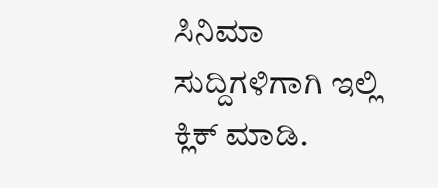ಸಿನಿಮಾ ಸುದ್ದಿಗಳಿಗಾಗಿ ಇಲ್ಲಿ ಕ್ಲಿಕ್ ಮಾಡಿ.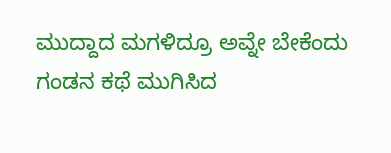ಮುದ್ದಾದ ಮಗಳಿದ್ರೂ ಅವ್ನೇ ಬೇಕೆಂದು ಗಂಡನ ಕಥೆ ಮುಗಿಸಿದ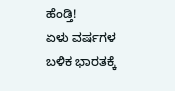ಹೆಂಡ್ತಿ!
ಏಳು ವರ್ಷಗಳ ಬಳಿಕ ಭಾರತಕ್ಕೆ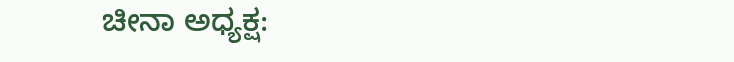ಚೀನಾ ಅಧ್ಯಕ್ಷ: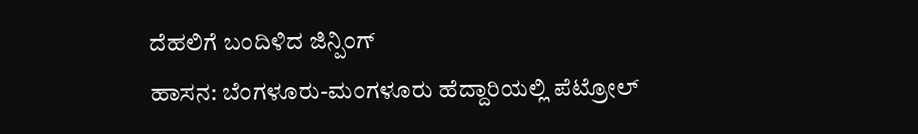ದೆಹಲಿಗೆ ಬಂದಿಳಿದ ಜಿನ್ಪಿಂಗ್
ಹಾಸನ: ಬೆಂಗಳೂರು-ಮಂಗಳೂರು ಹೆದ್ದಾರಿಯಲ್ಲಿ ಪೆಟ್ರೋಲ್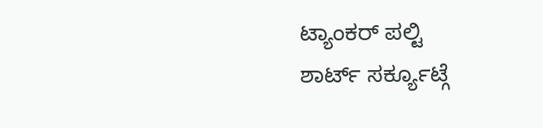ಟ್ಯಾಂಕರ್ ಪಲ್ಟಿ
ಶಾರ್ಟ್ ಸರ್ಕ್ಯೂಟ್ಗೆ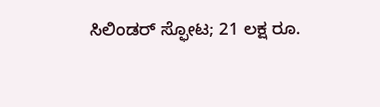ಸಿಲಿಂಡರ್ ಸ್ಫೋಟ; 21 ಲಕ್ಷ ರೂ.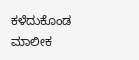ಕಳೆದುಕೊಂಡ ಮಾಲೀಕ